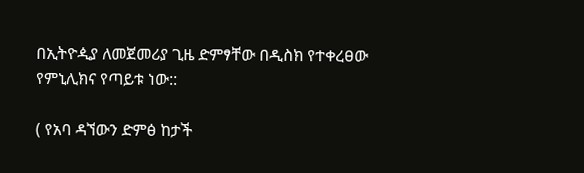በኢትዮዺያ ለመጀመሪያ ጊዜ ድምፃቸው በዲስክ የተቀረፀው የምኒሊክና የጣይቱ ነው::

( የአባ ዳኘውን ድምፅ ከታች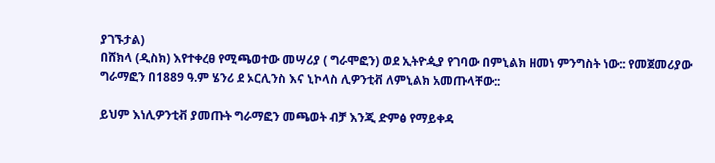ያገኙታል)
በሸክላ (ዲስክ) እየተቀረፀ የሚጫወተው መሣሪያ ( ግራሞፎን) ወደ ኢትዮዺያ የገባው በምኒልክ ዘመነ ምንግስት ነው:: የመጀመሪያው ግራማፎን በ1889 ዓ.ም ሄንሪ ደ ኦርሊንስ እና ኒኮላስ ሊዎንቲቭ ለምኒልክ አመጡላቸው::

ይህም እነሊዎንቲቭ ያመጡት ግራማፎን መጫወት ብቻ እንጂ ድምፅ የማይቀዳ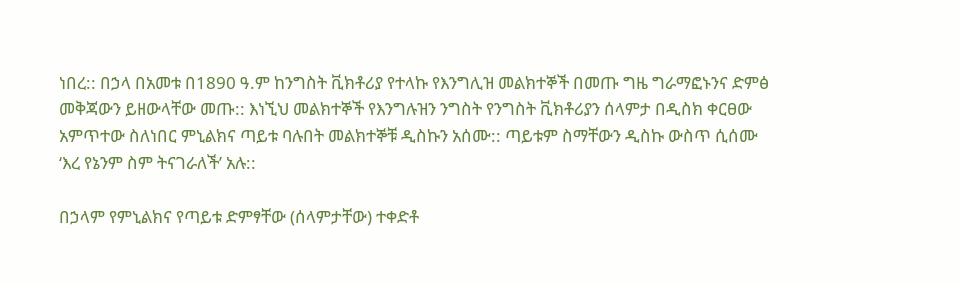ነበረ:: በኃላ በአመቱ በ1890 ዓ.ም ከንግስት ቪክቶሪያ የተላኩ የእንግሊዝ መልክተኞች በመጡ ግዜ ግራማፎኑንና ድምፅ መቅጃውን ይዘውላቸው መጡ:: እነኚህ መልክተኞች የእንግሉዝን ንግስት የንግስት ቪክቶሪያን ሰላምታ በዲስክ ቀርፀው አምጥተው ስለነበር ምኒልክና ጣይቱ ባሉበት መልክተኞቹ ዲስኩን አሰሙ:: ጣይቱም ስማቸውን ዲስኩ ውስጥ ሲሰሙ ‘እረ የኔንም ስም ትናገራለች’ አሉ::

በኃላም የምኒልክና የጣይቱ ድምፃቸው (ሰላምታቸው) ተቀድቶ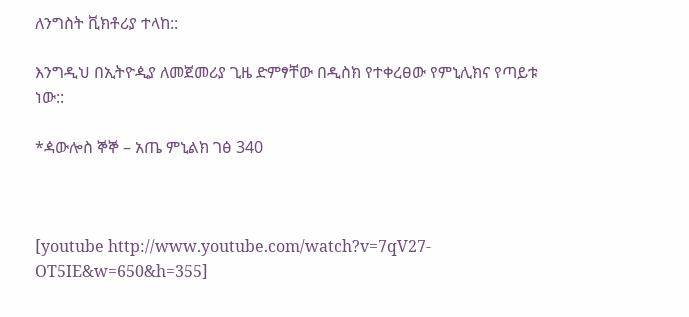ለንግስት ቪክቶሪያ ተላከ::

እንግዲህ በኢትዮዺያ ለመጀመሪያ ጊዜ ድምፃቸው በዲስክ የተቀረፀው የምኒሊክና የጣይቱ ነው::

*ዻውሎስ ኞኞ – አጤ ምኒልክ ገፅ 340



[youtube http://www.youtube.com/watch?v=7qV27-OT5IE&w=650&h=355]